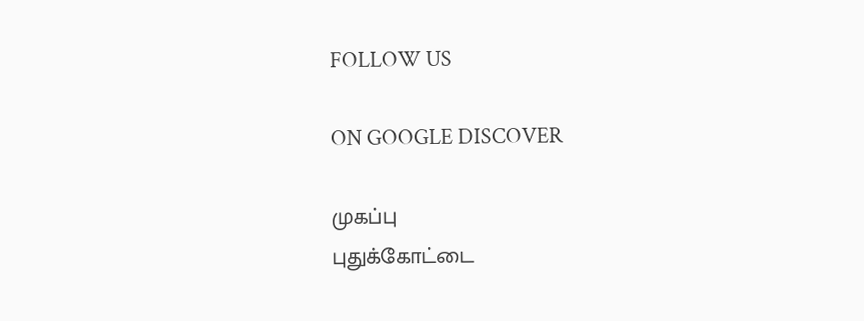FOLLOW US

ON GOOGLE DISCOVER

முகப்பு
புதுக்கோட்டை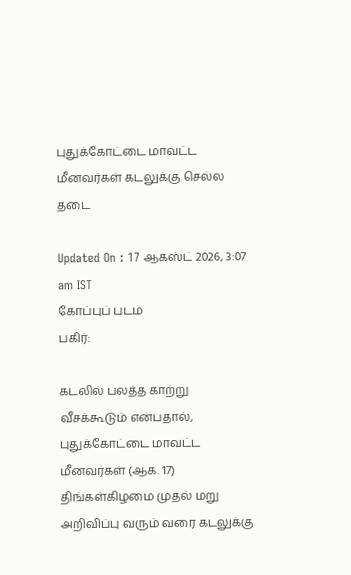புதுக்கோட்டை மாவட்ட மீனவர்கள் கடலுக்கு செல்ல தடை

Updated On : 17 ஆகஸ்ட் 2026, 3:07 am IST
கோப்புப் படம்
பகிர்:

கடலில் பலத்த காற்று வீசக்கூடும் என்பதால், புதுக்கோட்டை மாவட்ட மீனவர்கள் (ஆக. 17) திங்கள்கிழமை முதல் மறு அறிவிப்பு வரும் வரை கடலுக்கு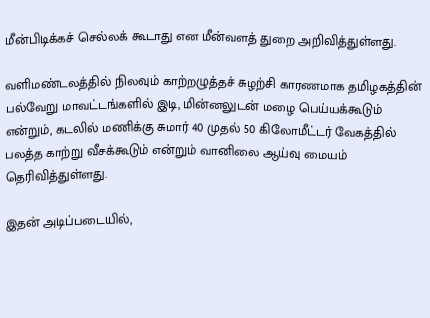மீன்பிடிக்கச் செல்லக் கூடாது என மீன்வளத் துறை அறிவித்துள்ளது.

வளிமண்டலத்தில் நிலவும் காற்றழுத்தச் சுழற்சி காரணமாக தமிழகத்தின் பல்வேறு மாவட்டங்களில் இடி, மின்னலுடன் மழை பெய்யக்கூடும் என்றும், கடலில் மணிக்கு சுமார் 40 முதல் 50 கிலோமீட்டர் வேகத்தில் பலத்த காற்று வீசக்கூடும் என்றும் வானிலை ஆய்வு மையம் தெரிவித்துள்ளது.

இதன் அடிப்படையில்,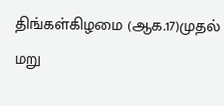திங்கள்கிழமை (ஆக.17)முதல் மறு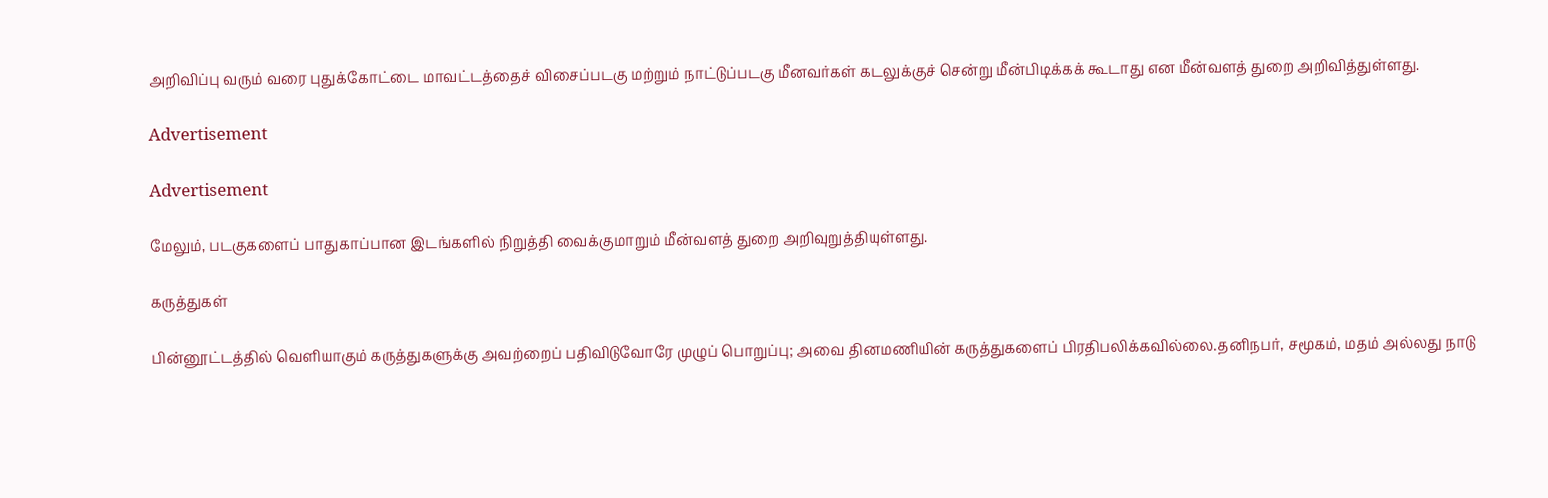அறிவிப்பு வரும் வரை புதுக்கோட்டை மாவட்டத்தைச் விசைப்படகு மற்றும் நாட்டுப்படகு மீனவர்கள் கடலுக்குச் சென்று மீன்பிடிக்கக் கூடாது என மீன்வளத் துறை அறிவித்துள்ளது.

Advertisement

Advertisement

மேலும், படகுகளைப் பாதுகாப்பான இடங்களில் நிறுத்தி வைக்குமாறும் மீன்வளத் துறை அறிவுறுத்தியுள்ளது.

கருத்துகள்

பின்னூட்டத்தில் வெளியாகும் கருத்துகளுக்கு அவற்றைப் பதிவிடுவோரே முழுப் பொறுப்பு; அவை தினமணியின் கருத்துகளைப் பிரதிபலிக்கவில்லை.தனிநபர், சமூகம், மதம் அல்லது நாடு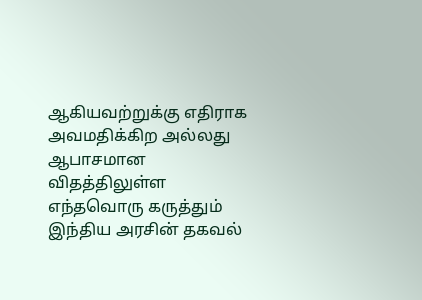ஆகியவற்றுக்கு எதிராக அவமதிக்கிற அல்லது ஆபாசமான விதத்திலுள்ள எந்தவொரு கருத்தும் இந்திய அரசின் தகவல்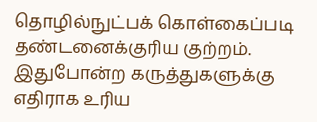தொழில்நுட்பக் கொள்கைப்படி தண்டனைக்குரிய குற்றம். இதுபோன்ற கருத்துகளுக்கு எதிராக உரிய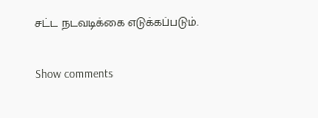சட்ட நடவடிக்கை எடுக்கப்படும்.

Show comments